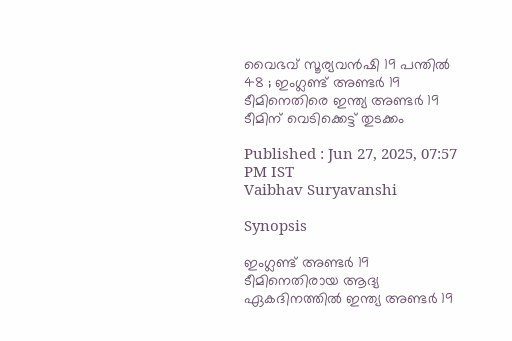വൈഭവ് സൂര്യവന്‍ഷി 19 പന്തില്‍ 48 ; ഇംഗ്ലണ്ട് അണ്ടര്‍ 19 ടീമിനെതിരെ ഇന്ത്യ അണ്ടര്‍ 19 ടീമിന് വെടിക്കെട്ട് തുടക്കം

Published : Jun 27, 2025, 07:57 PM IST
Vaibhav Suryavanshi

Synopsis

ഇംഗ്ലണ്ട് അണ്ടര്‍ 19 ടീമിനെതിരായ ആദ്യ ഏകദിനത്തില്‍ ഇന്ത്യ അണ്ടര്‍ 19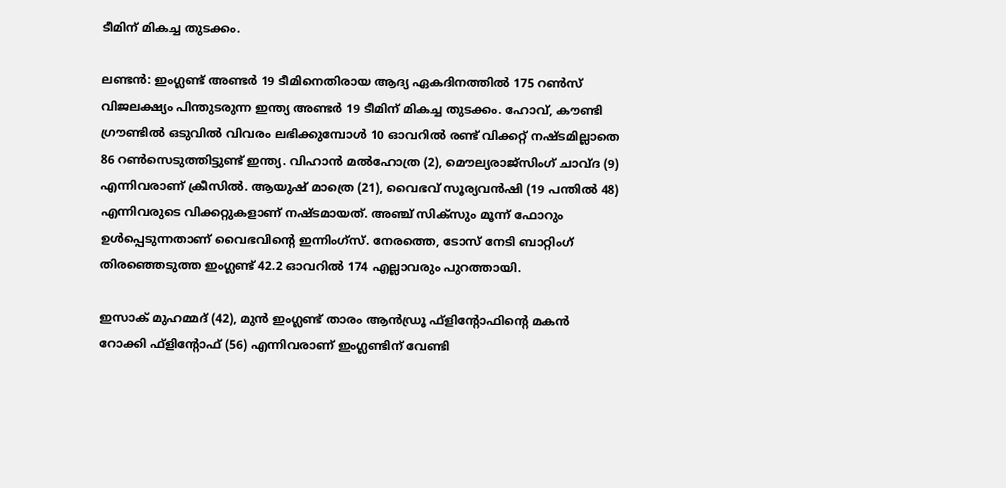ടീമിന് മികച്ച തുടക്കം.

ലണ്ടന്‍: ഇംഗ്ലണ്ട് അണ്ടര്‍ 19 ടീമിനെതിരായ ആദ്യ ഏകദിനത്തില്‍ 175 റണ്‍സ് വിജലക്ഷ്യം പിന്തുടരുന്ന ഇന്ത്യ അണ്ടര്‍ 19 ടീമിന് മികച്ച തുടക്കം. ഹോവ്, കൗണ്ടി ഗ്രൗണ്ടില്‍ ഒടുവില്‍ വിവരം ലഭിക്കുമ്പോള്‍ 10 ഓവറില്‍ രണ്ട് വിക്കറ്റ് നഷ്ടമില്ലാതെ 86 റണ്‍സെടുത്തിട്ടുണ്ട് ഇന്ത്യ. വിഹാന്‍ മല്‍ഹോത്ര (2), മൌല്യരാജ്സിംഗ് ചാവ്ദ (9) എന്നിവരാണ് ക്രീസില്‍. ആയുഷ് മാത്രെ (21), വൈഭവ് സൂര്യവന്‍ഷി (19 പന്തില്‍ 48) എന്നിവരുടെ വിക്കറ്റുകളാണ് നഷ്ടമായത്. അഞ്ച് സിക്‌സും മൂന്ന് ഫോറും ഉള്‍പ്പെടുന്നതാണ് വൈഭവിന്‍റെ ഇന്നിംഗ്സ്. നേരത്തെ, ടോസ് നേടി ബാറ്റിംഗ് തിരഞ്ഞെടുത്ത ഇംഗ്ലണ്ട് 42.2 ഓവറില്‍ 174 എല്ലാവരും പുറത്തായി.

ഇസാക് മുഹമ്മദ് (42), മുന്‍ ഇംഗ്ലണ്ട് താരം ആന്‍ഡ്രൂ ഫ്‌ളിന്റോഫിന്റെ മകന്‍ റോക്കി ഫ്‌ളിന്റോഫ് (56) എന്നിവരാണ് ഇംഗ്ലണ്ടിന് വേണ്ടി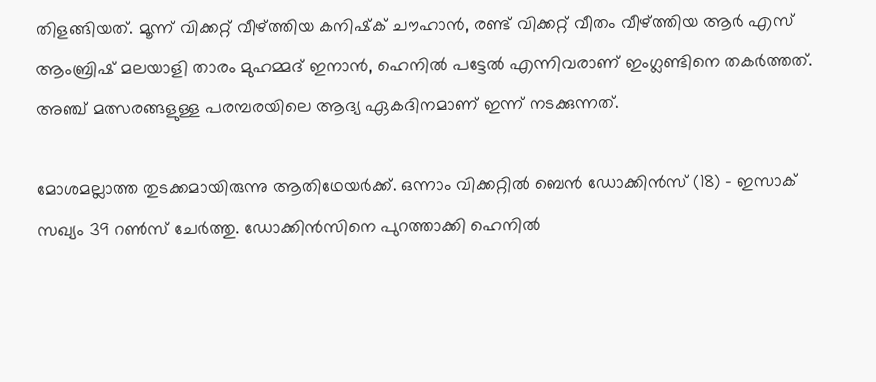തിളങ്ങിയത്. മൂന്ന് വിക്കറ്റ് വീഴ്ത്തിയ കനിഷ്‌ക് ചൗഹാന്‍, രണ്ട് വിക്കറ്റ് വീതം വീഴ്ത്തിയ ആര്‍ എസ് ആംബ്രിഷ് മലയാളി താരം മുഹമ്മദ് ഇനാന്‍, ഹെനില്‍ പട്ടേല്‍ എന്നിവരാണ് ഇംഗ്ലണ്ടിനെ തകര്‍ത്തത്. അഞ്ച് മത്സരങ്ങളുള്ള പരമ്പരയിലെ ആദ്യ ഏകദിനമാണ് ഇന്ന് നടക്കുന്നത്.

മോശമല്ലാത്ത തുടക്കമായിരുന്നു ആതിഥേയര്‍ക്ക്. ഒന്നാം വിക്കറ്റില്‍ ബെന്‍ ഡോക്കിന്‍സ് (18) - ഇസാക് സഖ്യം 39 റണ്‍സ് ചേര്‍ത്തു. ഡോക്കിന്‍സിനെ പുറത്താക്കി ഹെനില്‍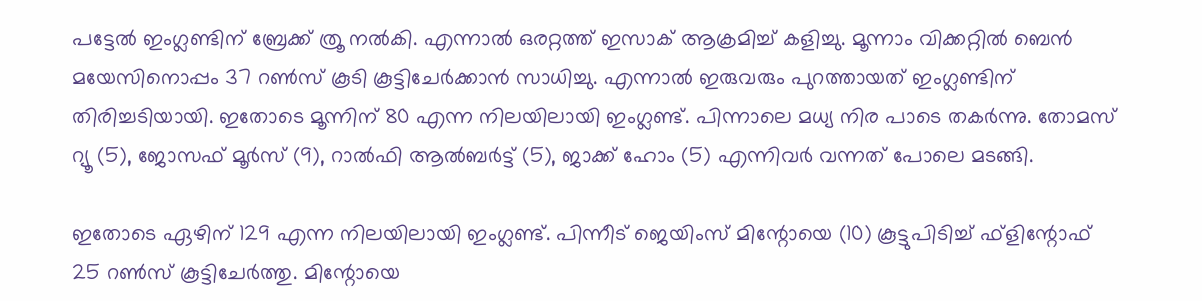പട്ടേല്‍ ഇംഗ്ലണ്ടിന് ബ്രേക്ക് ത്രൂ നല്‍കി. എന്നാല്‍ ഒരറ്റത്ത് ഇസാക് ആക്രമിച്ച് കളിച്ചു. മൂന്നാം വിക്കറ്റില്‍ ബെന്‍ മയേസിനൊപ്പം 37 റണ്‍സ് കൂടി കൂട്ടിചേര്‍ക്കാന്‍ സാധിച്ചു. എന്നാല്‍ ഇരുവരും പുറത്തായത് ഇംഗ്ലണ്ടിന് തിരിച്ചടിയായി. ഇതോടെ മൂന്നിന് 80 എന്ന നിലയിലായി ഇംഗ്ലണ്ട്. പിന്നാലെ മധ്യ നിര പാടെ തകര്‍ന്നു. തോമസ് റ്യൂ (5), ജോസഫ് മൂര്‍സ് (9), റാല്‍ഫി ആല്‍ബര്‍ട്ട് (5), ജാക്ക് ഹോം (5) എന്നിവര്‍ വന്നത് പോലെ മടങ്ങി.

ഇതോടെ ഏഴിന് 129 എന്ന നിലയിലായി ഇംഗ്ലണ്ട്. പിന്നീട് ജെയിംസ് മിന്റോയെ (10) കൂട്ടുപിടിച്ച് ഫ്‌ളിന്റോഫ് 25 റണ്‍സ് കൂട്ടിചേര്‍ത്തു. മിന്റോയെ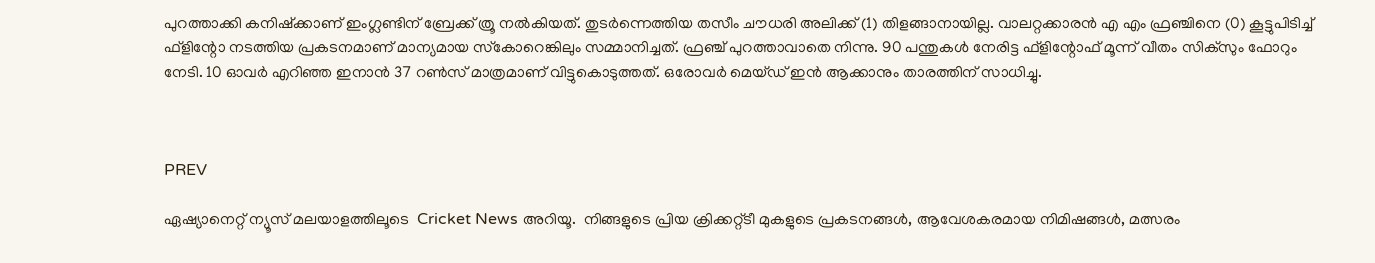പുറത്താക്കി കനിഷ്‌ക്കാണ് ഇംഗ്ലണ്ടിന് ബ്രേക്ക് ത്രൂ നല്‍കിയത്. തുടര്‍ന്നെത്തിയ തസീം ചൗധരി അലിക്ക് (1) തിളങ്ങാനായില്ല. വാലറ്റക്കാരന്‍ എ എം ഫ്രഞ്ചിനെ (0) കൂട്ടുപിടിച്ച് ഫ്‌ളിന്റോ നടത്തിയ പ്രകടനമാണ് മാന്യമായ സ്‌കോറെങ്കിലും സമ്മാനിച്ചത്. ഫ്രഞ്ച് പുറത്താവാതെ നിന്നു. 90 പന്തുകള്‍ നേരിട്ട ഫ്‌ളിന്റോഫ് മൂന്ന് വീതം സിക്‌സും ഫോറും നേടി. 10 ഓവര്‍ എറിഞ്ഞ ഇനാന്‍ 37 റണ്‍സ് മാത്രമാണ് വിട്ടുകൊടുത്തത്. ഒരോവര്‍ മെയ്ഡ് ഇന്‍ ആക്കാനും താരത്തിന് സാധിച്ചു.



PREV

ഏഷ്യാനെറ്റ് ന്യൂസ് മലയാളത്തിലൂടെ  Cricket News അറിയൂ.  നിങ്ങളുടെ പ്രിയ ക്രിക്കറ്റ്ടീ മുകളുടെ പ്രകടനങ്ങൾ, ആവേശകരമായ നിമിഷങ്ങൾ, മത്സരം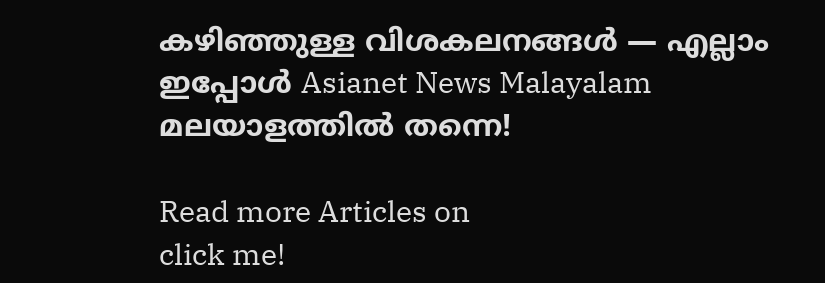കഴിഞ്ഞുള്ള വിശകലനങ്ങൾ — എല്ലാം ഇപ്പോൾ Asianet News Malayalam മലയാളത്തിൽ തന്നെ!

Read more Articles on
click me!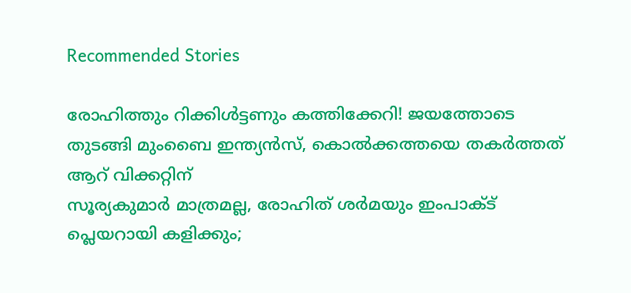Recommended Stories

രോഹിത്തും റിക്കിള്‍ട്ടണും കത്തിക്കേറി! ജയത്തോടെ തുടങ്ങി മുംബൈ ഇന്ത്യന്‍സ്, കൊല്‍ക്കത്തയെ തകര്‍ത്തത് ആറ് വിക്കറ്റിന്
സൂര്യകുമാര്‍ മാത്രമല്ല, രോഹിത് ശര്‍മയും ഇംപാക്ട് പ്ലെയറായി കളിക്കും;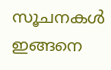സൂചനകള്‍ ഇങ്ങനെ